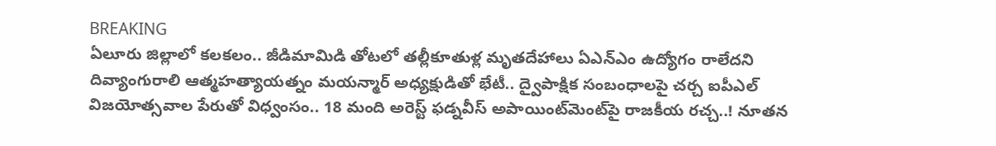BREAKING
ఏలూరు జిల్లాలో కలకలం.. జీడిమామిడి తోటలో తల్లీకూతుళ్ల మృతదేహాలు ఏఎన్‌ఎం ఉద్యోగం రాలేదని దివ్యాంగురాలి ఆత్మహత్యాయత్నం మయన్మార్ అధ్యక్షుడితో భేటీ.. ద్వైపాక్షిక సంబంధాలపై చర్చ ఐపీఎల్ విజయోత్సవాల పేరుతో విధ్వంసం.. 18 మంది అరెస్ట్ ఫడ్నవీస్ అపాయింట్‌మెంట్‌పై రాజకీయ రచ్చ..! నూతన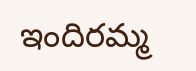ఇందిరమ్మ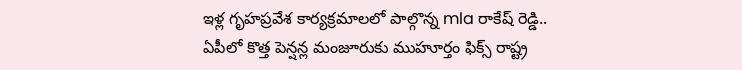ఇళ్ల గృహప్రవేశ కార్యక్రమాలలో పాల్గొన్న mla రాకేష్ రెడ్డి.. ఏపీలో కొత్త పెన్షన్ల మంజూరుకు ముహూర్తం ఫిక్స్ రాష్ట్ర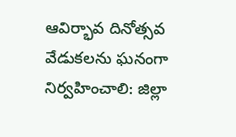ఆవిర్భావ దినోత్సవ వేడుకలను ఘనంగా నిర్వహించాలి: జిల్లా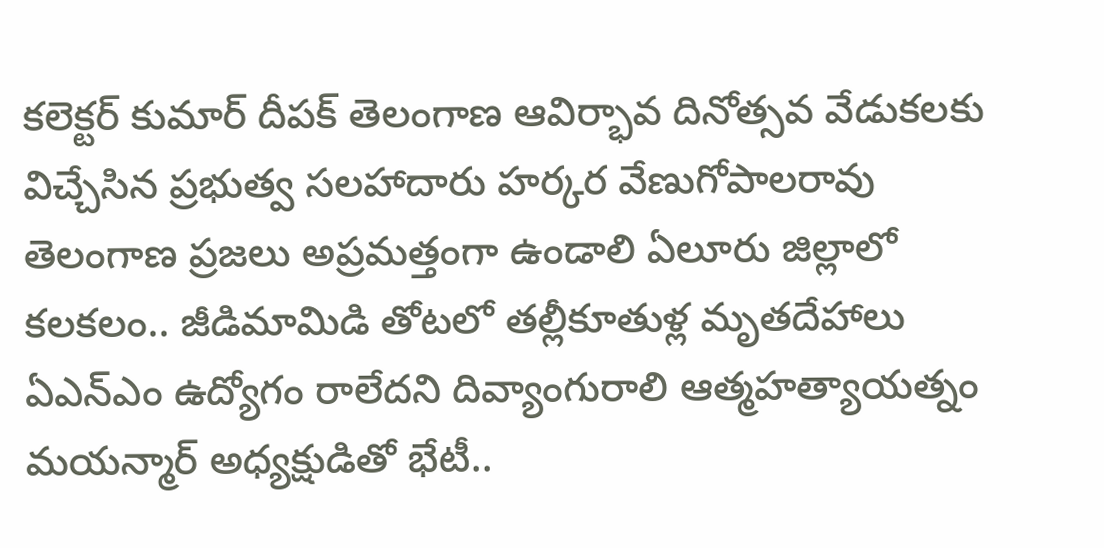కలెక్టర్ కుమార్ దీపక్ తెలంగాణ ఆవిర్భావ దినోత్సవ వేడుకలకు విచ్చేసిన ప్రభుత్వ సలహాదారు హర్కర వేణుగోపాలరావు తెలంగాణ ప్రజలు అప్రమత్తంగా ఉండాలి ఏలూరు జిల్లాలో కలకలం.. జీడిమామిడి తోటలో తల్లీకూతుళ్ల మృతదేహాలు ఏఎన్‌ఎం ఉద్యోగం రాలేదని దివ్యాంగురాలి ఆత్మహత్యాయత్నం మయన్మార్ అధ్యక్షుడితో భేటీ..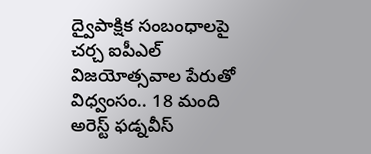ద్వైపాక్షిక సంబంధాలపై చర్చ ఐపీఎల్ విజయోత్సవాల పేరుతో విధ్వంసం.. 18 మంది అరెస్ట్ ఫడ్నవీస్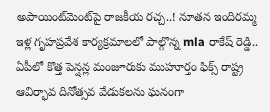అపాయింట్‌మెంట్‌పై రాజకీయ రచ్చ..! నూతన ఇందిరమ్మ ఇళ్ల గృహప్రవేశ కార్యక్రమాలలో పాల్గొన్న mla రాకేష్ రెడ్డి.. ఏపీలో కొత్త పెన్షన్ల మంజూరుకు ముహూర్తం ఫిక్స్ రాష్ట్ర ఆవిర్భావ దినోత్సవ వేడుకలను ఘనంగా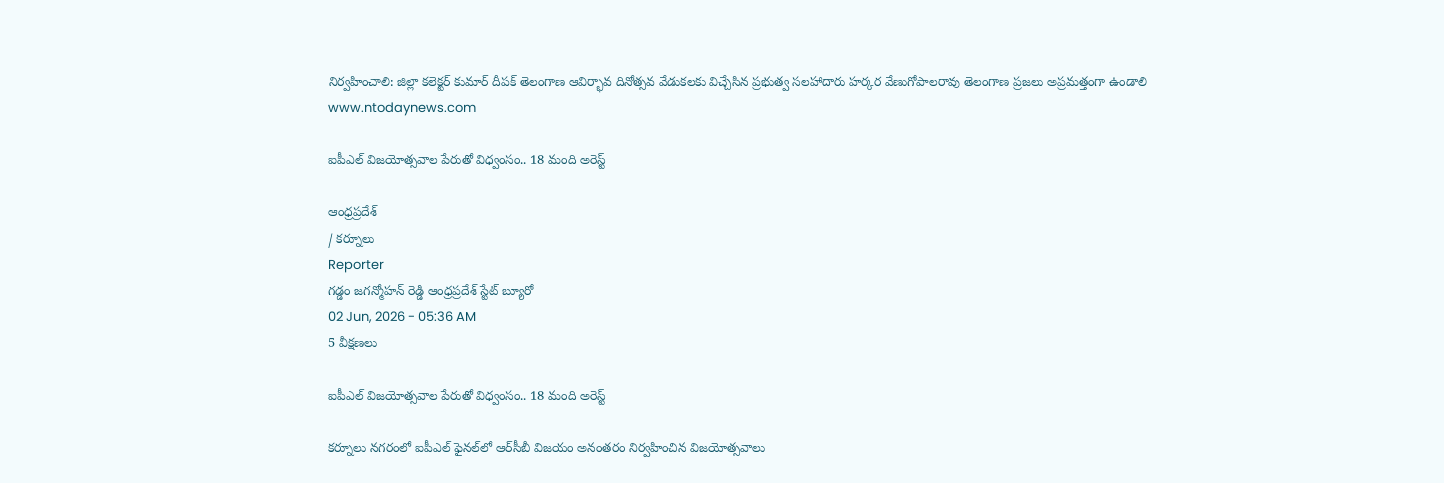నిర్వహించాలి: జిల్లా కలెక్టర్ కుమార్ దీపక్ తెలంగాణ ఆవిర్భావ దినోత్సవ వేడుకలకు విచ్చేసిన ప్రభుత్వ సలహాదారు హర్కర వేణుగోపాలరావు తెలంగాణ ప్రజలు అప్రమత్తంగా ఉండాలి
www.ntodaynews.com

ఐపీఎల్ విజయోత్సవాల పేరుతో విధ్వంసం.. 18 మంది అరెస్ట్

ఆంధ్రప్రదేశ్
/ కర్నూలు
Reporter
గడ్డం జగన్మోహన్ రెడ్డి ఆంధ్రప్రదేశ్ స్టేట్ బ్యూరో
02 Jun, 2026 - 05:36 AM
5 వీక్షణలు

ఐపీఎల్ విజయోత్సవాల పేరుతో విధ్వంసం.. 18 మంది అరెస్ట్

కర్నూలు నగరంలో ఐపీఎల్ ఫైనల్‌లో ఆర్‌సీబీ విజయం అనంతరం నిర్వహించిన విజయోత్సవాలు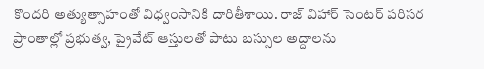కొందరి అత్యుత్సాహంతో విధ్వంసానికి దారితీశాయి. రాజ్ విహార్ సెంటర్ పరిసర ప్రాంతాల్లో ప్రభుత్వ, ప్రైవేట్ ఆస్తులతో పాటు బస్సుల అద్దాలను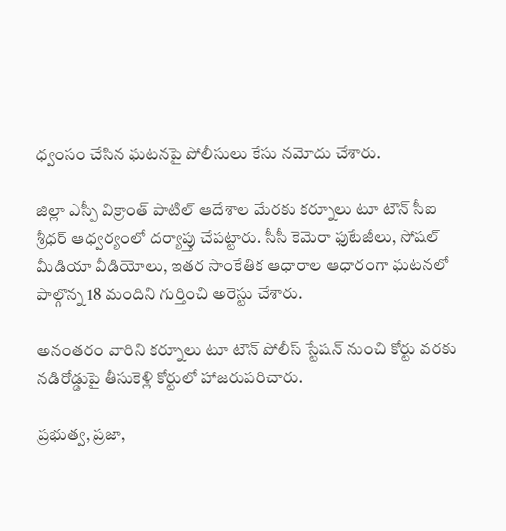ధ్వంసం చేసిన ఘటనపై పోలీసులు కేసు నమోదు చేశారు.

జిల్లా ఎస్పీ విక్రాంత్ పాటిల్ ఆదేశాల మేరకు కర్నూలు టూ టౌన్ సీఐ శ్రీధర్ ఆధ్వర్యంలో దర్యాప్తు చేపట్టారు. సీసీ కెమెరా ఫుటేజీలు, సోషల్ మీడియా వీడియోలు, ఇతర సాంకేతిక ఆధారాల ఆధారంగా ఘటనలో పాల్గొన్న 18 మందిని గుర్తించి అరెస్టు చేశారు.

అనంతరం వారిని కర్నూలు టూ టౌన్ పోలీస్ స్టేషన్ నుంచి కోర్టు వరకు నడిరోడ్డుపై తీసుకెళ్లి కోర్టులో హాజరుపరిచారు.

ప్రభుత్వ, ప్రజా,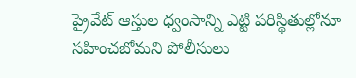ప్రైవేట్ ఆస్తుల ధ్వంసాన్ని ఎట్టి పరిస్థితుల్లోనూ సహించబోమని పోలీసులు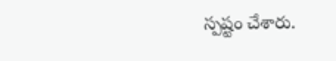స్పష్టం చేశారు.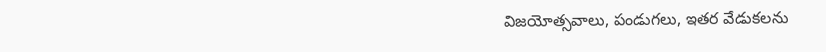విజయోత్సవాలు, పండుగలు, ఇతర వేడుకలను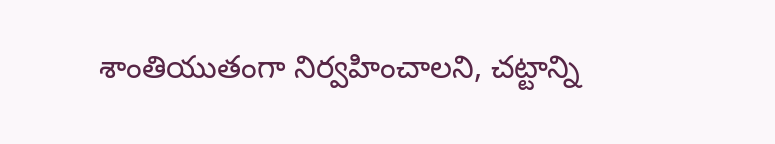శాంతియుతంగా నిర్వహించాలని, చట్టాన్ని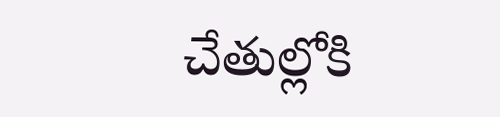చేతుల్లోకి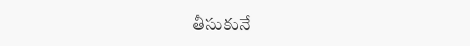తీసుకునే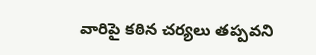వారిపై కఠిన చర్యలు తప్పవని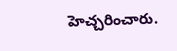హెచ్చరించారు.